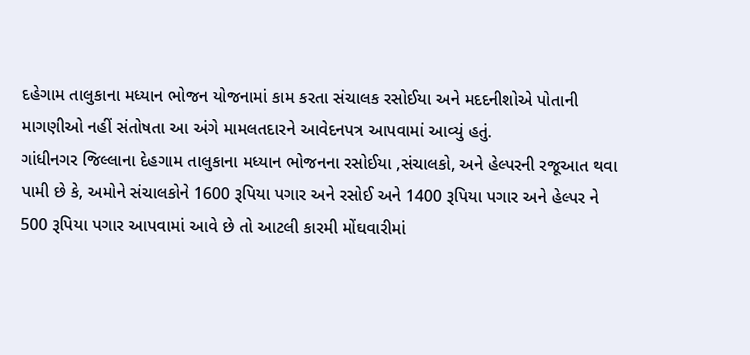દહેગામ તાલુકાના મધ્યાન ભોજન યોજનામાં કામ કરતા સંચાલક રસોઈયા અને મદદનીશોએ પોતાની માગણીઓ નહીં સંતોષતા આ અંગે મામલતદારને આવેદનપત્ર આપવામાં આવ્યું હતું.
ગાંધીનગર જિલ્લાના દેહગામ તાલુકાના મધ્યાન ભોજનના રસોઈયા ,સંચાલકો, અને હેલ્પરની રજૂઆત થવા પામી છે કે, અમોને સંચાલકોને 1600 રૂપિયા પગાર અને રસોઈ અને 1400 રૂપિયા પગાર અને હેલ્પર ને 500 રૂપિયા પગાર આપવામાં આવે છે તો આટલી કારમી મોંઘવારીમાં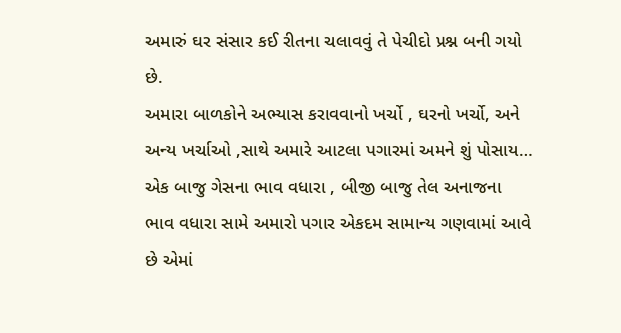અમારું ઘર સંસાર કઈ રીતના ચલાવવું તે પેચીદો પ્રશ્ન બની ગયો છે.
અમારા બાળકોને અભ્યાસ કરાવવાનો ખર્ચો , ઘરનો ખર્ચો, અને અન્ય ખર્ચાઓ ,સાથે અમારે આટલા પગારમાં અમને શું પોસાય… એક બાજુ ગેસના ભાવ વધારા , બીજી બાજુ તેલ અનાજના ભાવ વધારા સામે અમારો પગાર એકદમ સામાન્ય ગણવામાં આવે છે એમાં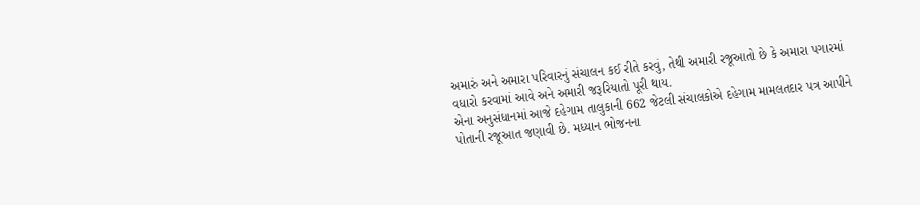અમારું અને અમારા પરિવારનું સંચાલન કઈ રીતે કરવું, તેથી અમારી રજૂઆતો છે કે અમારા પગારમાં વધારો કરવામાં આવે અને અમારી જરૂરિયાતો પૂરી થાય.
એના અનુસંધાનમાં આજે દહેગામ તાલુકાની 662 જેટલી સંચાલકોએ દહેગામ મામલતદાર પત્ર આપીને પોતાની રજૂઆત જણાવી છે. મધ્યાન ભોજનના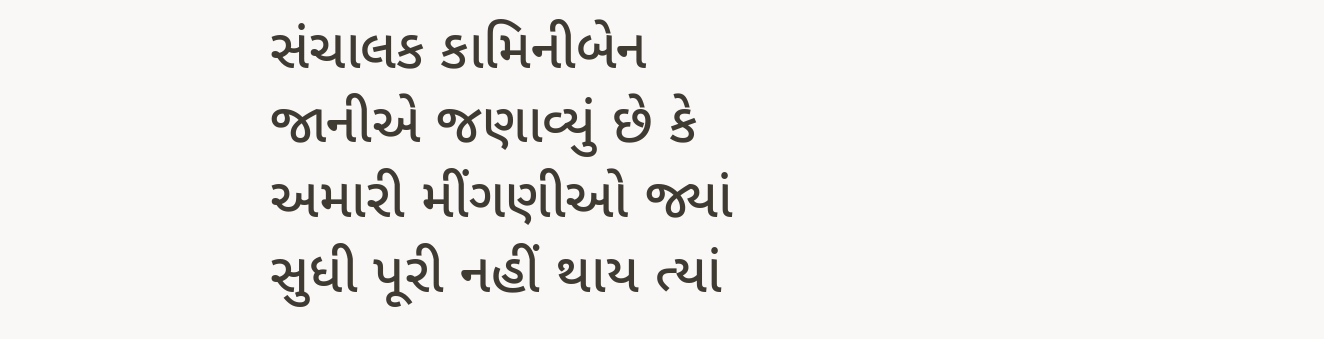સંચાલક કામિનીબેન જાનીએ જણાવ્યું છે કે અમારી મીંગણીઓ જ્યાં સુધી પૂરી નહીં થાય ત્યાં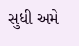સુધી અમે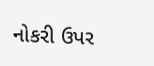નોકરી ઉપર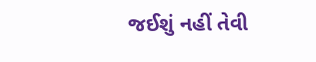જઈશું નહીં તેવી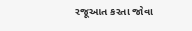રજૂઆત કરતા જોવા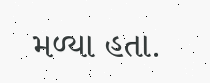મળ્યા હતા.